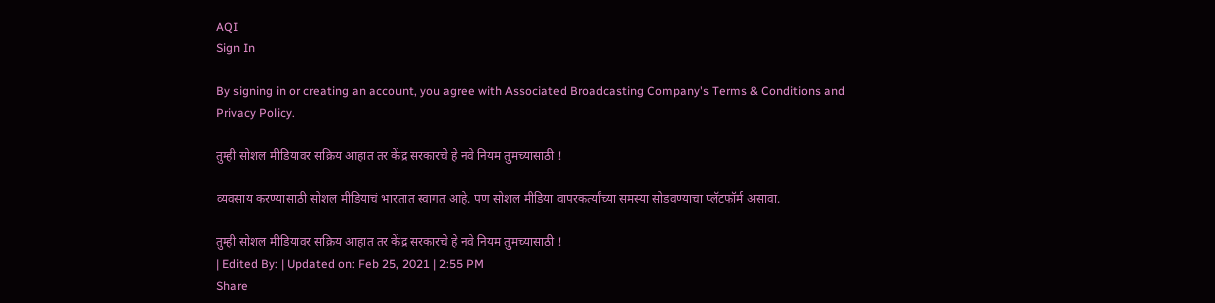AQI
Sign In

By signing in or creating an account, you agree with Associated Broadcasting Company's Terms & Conditions and Privacy Policy.

तुम्ही सोशल मीडियावर सक्रिय आहात तर केंद्र सरकारचे हे नवे नियम तुमच्यासाठी !

व्यवसाय करण्यासाठी सोशल मीडियाचं भारतात स्वागत आहे. पण सोशल मीडिया वापरकर्त्यांच्या समस्या सोडवण्याचा प्लॅटफॉर्म असावा.

तुम्ही सोशल मीडियावर सक्रिय आहात तर केंद्र सरकारचे हे नवे नियम तुमच्यासाठी !
| Edited By: | Updated on: Feb 25, 2021 | 2:55 PM
Share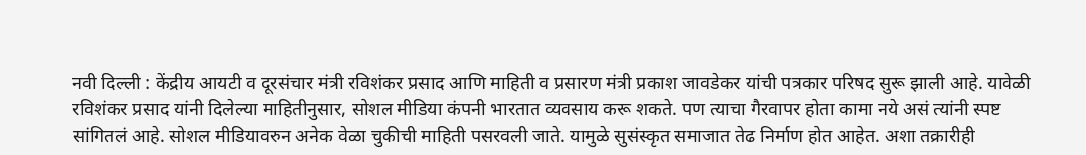नवी दिल्ली : केंद्रीय आयटी व दूरसंचार मंत्री रविशंकर प्रसाद आणि माहिती व प्रसारण मंत्री प्रकाश जावडेकर यांची पत्रकार परिषद सुरू झाली आहे. यावेळी रविशंकर प्रसाद यांनी दिलेल्या माहितीनुसार, सोशल मीडिया कंपनी भारतात व्यवसाय करू शकते. पण त्याचा गैरवापर होता कामा नये असं त्यांनी स्पष्ट सांगितलं आहे. सोशल मीडियावरुन अनेक वेळा चुकीची माहिती पसरवली जाते. यामुळे सुसंस्कृत समाजात तेढ निर्माण होत आहेत. अशा तक्रारीही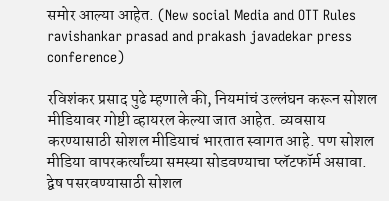समोर आल्या आहेत. (New social Media and OTT Rules ravishankar prasad and prakash javadekar press conference)

रविशंकर प्रसाद पुढे म्हणाले की, नियमांचं उल्लंघन करून सोशल मीडियावर गोष्टी व्हायरल केल्या जात आहेत. व्यवसाय करण्यासाठी सोशल मीडियाचं भारतात स्वागत आहे. पण सोशल मीडिया वापरकर्त्यांच्या समस्या सोडवण्याचा प्लॅटफॉर्म असावा. द्वेष पसरवण्यासाठी सोशल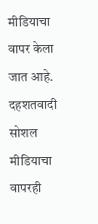मीडियाचा वापर केला जात आहे. दहशतवादी सोशल मीडियाचा वापरही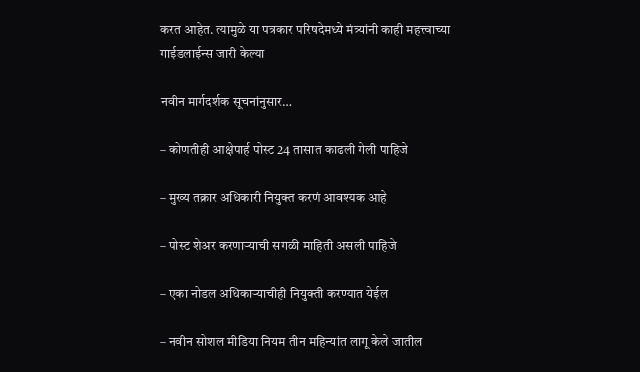करत आहेत. त्यामुळे या पत्रकार परिषदेमध्ये मंत्र्यांनी काही महत्त्वाच्या गाईडलाईन्स जारी केल्या

नवीन मार्गदर्शक सूचनांनुसार…

– कोणतीही आक्षेपार्ह पोस्ट 24 तासात काढली गेली पाहिजे

– मुख्य तक्रार अधिकारी नियुक्त करणं आवश्यक आहे

– पोस्ट शेअर करणाऱ्याची सगळी माहिती असली पाहिजे

– एका नोडल अधिकाऱ्याचीही नियुक्ती करण्यात येईल

– नवीन सोशल मीडिया नियम तीन महिन्यांत लागू केले जातील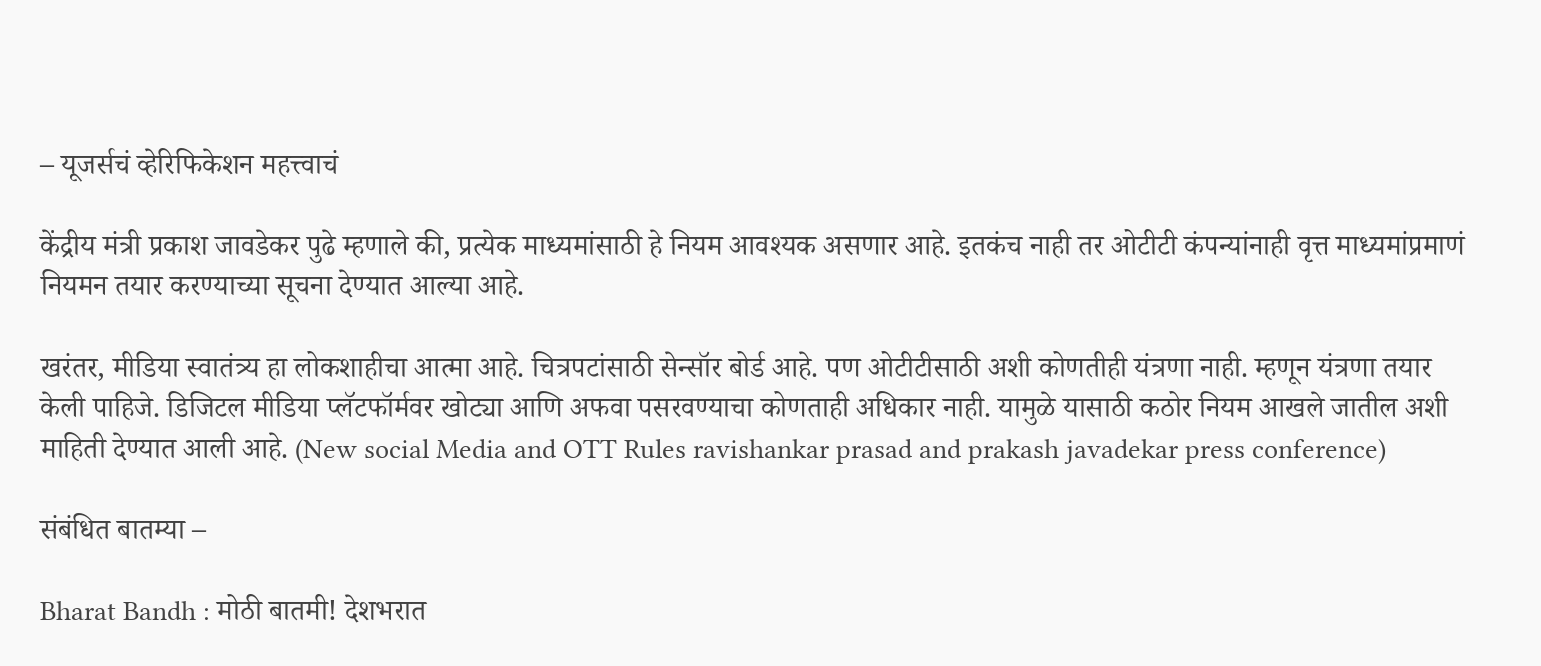– यूजर्सचं व्हेरिफिकेशन महत्त्वाचं

केंद्रीय मंत्री प्रकाश जावडेकर पुढे म्हणाले की, प्रत्येक माध्यमांसाठी हे नियम आवश्यक असणार आहे. इतकंच नाही तर ओटीटी कंपन्यांनाही वृत्त माध्यमांप्रमाणं नियमन तयार करण्याच्या सूचना देण्यात आल्या आहे.

खरंतर, मीडिया स्वातंत्र्य हा लोकशाहीचा आत्मा आहे. चित्रपटांसाठी सेन्सॉर बोर्ड आहे. पण ओटीटीसाठी अशी कोणतीही यंत्रणा नाही. म्हणून यंत्रणा तयार केली पाहिजे. डिजिटल मीडिया प्लॅटफॉर्मवर खोट्या आणि अफवा पसरवण्याचा कोणताही अधिकार नाही. यामुळे यासाठी कठोर नियम आखले जातील अशी माहिती देण्यात आली आहे. (New social Media and OTT Rules ravishankar prasad and prakash javadekar press conference)

संबंधित बातम्या –

Bharat Bandh : मोठी बातमी! देशभरात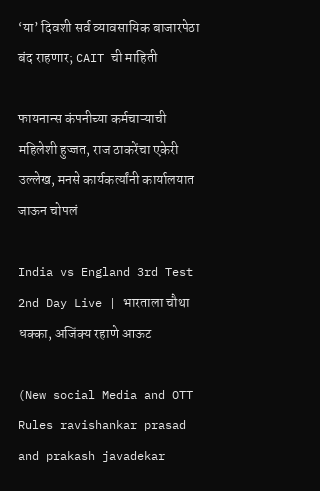‘या’ दिवशी सर्व व्यावसायिक बाजारपेठा बंद राहणार; CAIT ची माहिती

फायनान्स कंपनीच्या कर्मचाऱ्याची महिलेशी हुज्जत, राज ठाकरेंचा एकेरी उल्लेख, मनसे कार्यकर्त्यांनी कार्यालयात जाऊन चोपलं

India vs England 3rd Test 2nd Day Live | भारताला चौथा धक्का, अजिंक्य रहाणे आऊट

(New social Media and OTT Rules ravishankar prasad and prakash javadekar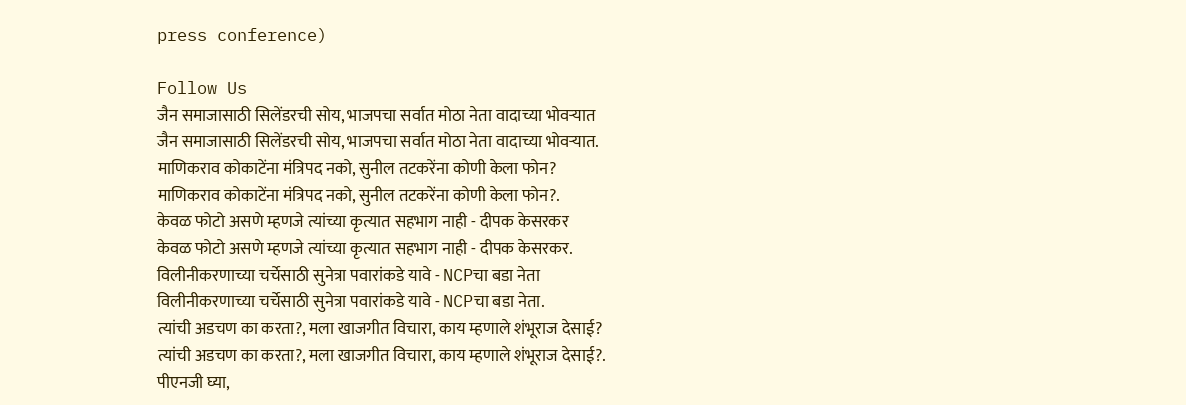press conference)

Follow Us
जैन समाजासाठी सिलेंडरची सोय, भाजपचा सर्वात मोठा नेता वादाच्या भोवऱ्यात
जैन समाजासाठी सिलेंडरची सोय, भाजपचा सर्वात मोठा नेता वादाच्या भोवऱ्यात.
माणिकराव कोकाटेंना मंत्रिपद नको, सुनील तटकरेंना कोणी केला फोन?
माणिकराव कोकाटेंना मंत्रिपद नको, सुनील तटकरेंना कोणी केला फोन?.
केवळ फोटो असणे म्हणजे त्यांच्या कृत्यात सहभाग नाही - दीपक केसरकर
केवळ फोटो असणे म्हणजे त्यांच्या कृत्यात सहभाग नाही - दीपक केसरकर.
विलीनीकरणाच्या चर्चेसाठी सुनेत्रा पवारांकडे यावे - NCPचा बडा नेता
विलीनीकरणाच्या चर्चेसाठी सुनेत्रा पवारांकडे यावे - NCPचा बडा नेता.
त्यांची अडचण का करता?, मला खाजगीत विचारा, काय म्हणाले शंभूराज देसाई?
त्यांची अडचण का करता?, मला खाजगीत विचारा, काय म्हणाले शंभूराज देसाई?.
पीएनजी घ्या,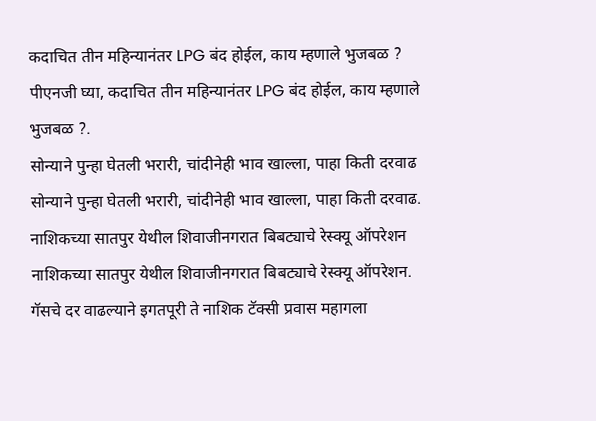कदाचित तीन महिन्यानंतर LPG बंद होईल, काय म्हणाले भुजबळ ?
पीएनजी घ्या, कदाचित तीन महिन्यानंतर LPG बंद होईल, काय म्हणाले भुजबळ ?.
सोन्याने पुन्हा घेतली भरारी, चांदीनेही भाव खाल्ला, पाहा किती दरवाढ
सोन्याने पुन्हा घेतली भरारी, चांदीनेही भाव खाल्ला, पाहा किती दरवाढ.
नाशिकच्या सातपुर येथील शिवाजीनगरात बिबट्याचे रेस्क्यू ऑपरेशन
नाशिकच्या सातपुर येथील शिवाजीनगरात बिबट्याचे रेस्क्यू ऑपरेशन.
गॅसचे दर वाढल्याने इगतपूरी ते नाशिक टॅक्सी प्रवास महागला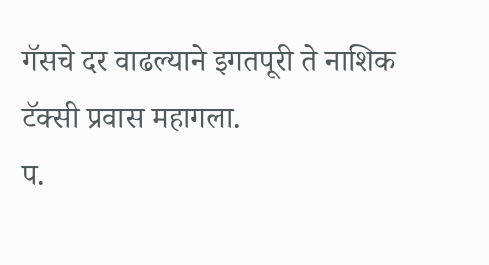गॅसचे दर वाढल्याने इगतपूरी ते नाशिक टॅक्सी प्रवास महागला.
प.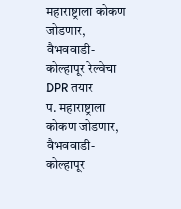महाराष्ट्राला कोकण जोडणार, वैभववाडी-कोल्हापूर रेल्वेचा DPR तयार
प. महाराष्ट्राला कोकण जोडणार, वैभववाडी-कोल्हापूर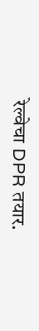रेल्वेचा DPR तयार.